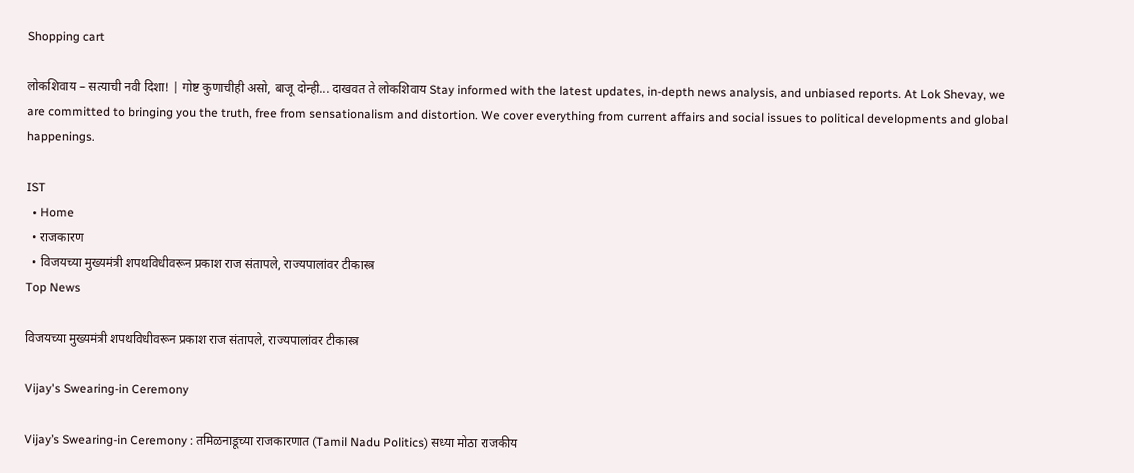Shopping cart

लोकशिवाय – सत्याची नवी दिशा! | गोष्ट कुणाचीही असो, बाजू दोन्ही... दाखवत ते लोकशिवाय Stay informed with the latest updates, in-depth news analysis, and unbiased reports. At Lok Shevay, we are committed to bringing you the truth, free from sensationalism and distortion. We cover everything from current affairs and social issues to political developments and global happenings.

IST
  • Home
  • राजकारण
  • विजयच्या मुख्यमंत्री शपथविधीवरून प्रकाश राज संतापले, राज्यपालांवर टीकास्त्र
Top News

विजयच्या मुख्यमंत्री शपथविधीवरून प्रकाश राज संतापले, राज्यपालांवर टीकास्त्र

Vijay's Swearing-in Ceremony

Vijay’s Swearing-in Ceremony : तमिळनाडूच्या राजकारणात (Tamil Nadu Politics) सध्या मोठा राजकीय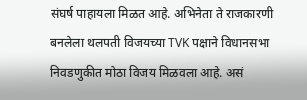संघर्ष पाहायला मिळत आहे. अभिनेता ते राजकारणी बनलेला थलपती विजयच्या TVK पक्षाने विधानसभा निवडणुकीत मोठा विजय मिळवला आहे. असं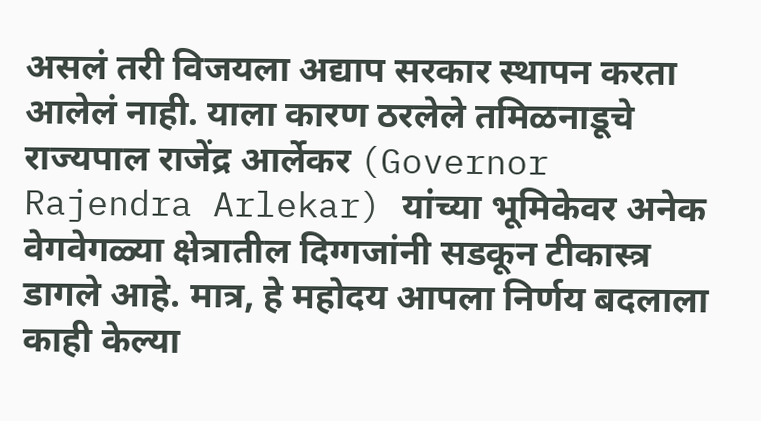असलं तरी विजयला अद्याप सरकार स्थापन करता आलेलं नाही. याला कारण ठरलेले तमिळनाडूचे राज्यपाल राजेंद्र आर्लेकर (Governor Rajendra Arlekar) यांच्या भूमिकेवर अनेक वेगवेगळ्या क्षेत्रातील दिग्गजांनी सडकून टीकास्त्र डागले आहे. मात्र, हे महोदय आपला निर्णय बदलाला काही केल्या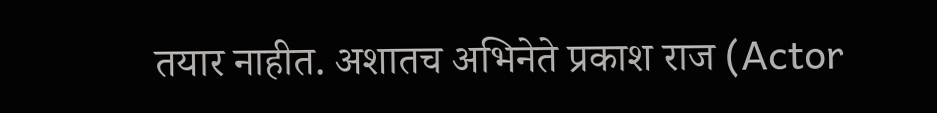तयार नाहीत. अशातच अभिनेते प्रकाश राज (Actor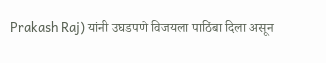Prakash Raj) यांनी उघडपणे विजयला पाठिंबा दिला असून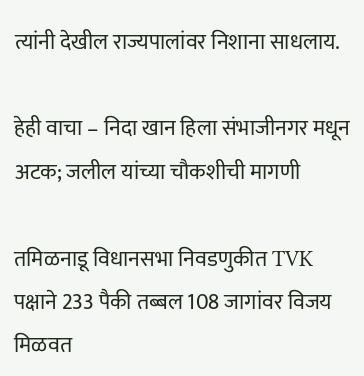त्यांनी देखील राज्यपालांवर निशाना साधलाय.

हेही वाचा – निदा खान हिला संभाजीनगर मधून अटक; जलील यांच्या चौकशीची मागणी

तमिळनाडू विधानसभा निवडणुकीत TVK पक्षाने 233 पैकी तब्बल 108 जागांवर विजय मिळवत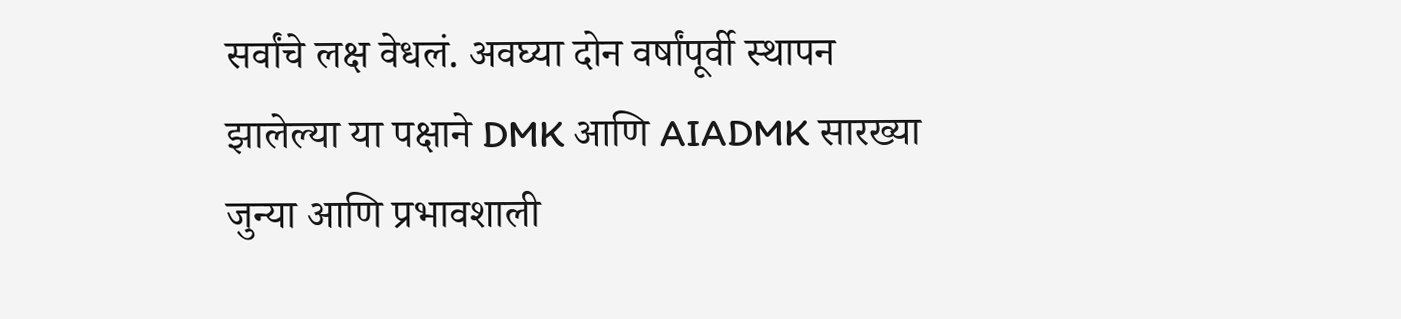सर्वांचे लक्ष वेधलं. अवघ्या दोन वर्षांपूर्वी स्थापन झालेल्या या पक्षाने DMK आणि AIADMK सारख्या जुन्या आणि प्रभावशाली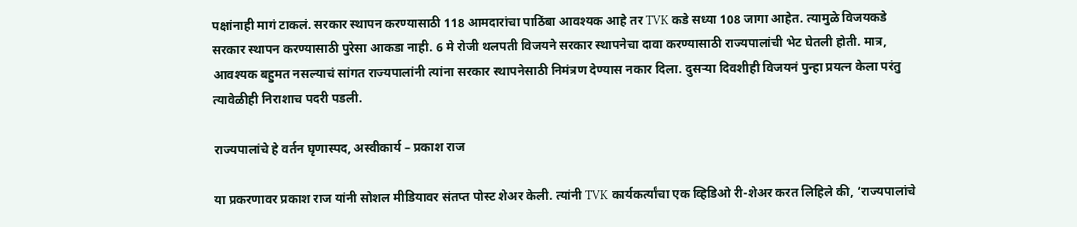पक्षांनाही मागं टाकलं. सरकार स्थापन करण्यासाठी 118 आमदारांचा पाठिंबा आवश्यक आहे तर TVK कडे सध्या 108 जागा आहेत. त्यामुळे विजयकडे सरकार स्थापन करण्यासाठी पुरेसा आकडा नाही. 6 मे रोजी थलपती विजयने सरकार स्थापनेचा दावा करण्यासाठी राज्यपालांची भेट घेतली होती. मात्र, आवश्यक बहुमत नसल्याचं सांगत राज्यपालांनी त्यांना सरकार स्थापनेसाठी निमंत्रण देण्यास नकार दिला. दुसऱ्या दिवशीही विजयनं पुन्हा प्रयत्न केला परंतु त्यावेळीही निराशाच पदरी पडली.

राज्यपालांचे हे वर्तन घृणास्पद, अस्वीकार्य – प्रकाश राज

या प्रकरणावर प्रकाश राज यांनी सोशल मीडियावर संतप्त पोस्ट शेअर केली. त्यांनी TVK कार्यकर्त्यांचा एक व्हिडिओ री-शेअर करत लिहिले की, ‘राज्यपालांचे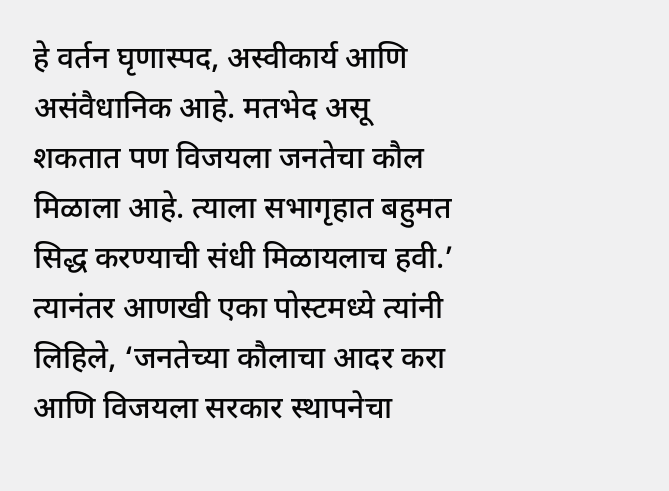हे वर्तन घृणास्पद, अस्वीकार्य आणि असंवैधानिक आहे. मतभेद असू शकतात पण विजयला जनतेचा कौल मिळाला आहे. त्याला सभागृहात बहुमत सिद्ध करण्याची संधी मिळायलाच हवी.’ त्यानंतर आणखी एका पोस्टमध्ये त्यांनी लिहिले, ‘जनतेच्या कौलाचा आदर करा आणि विजयला सरकार स्थापनेचा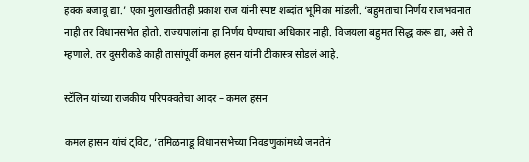हक्क बजावू द्या.’ एका मुलाखतीतही प्रकाश राज यांनी स्पष्ट शब्दांत भूमिका मांडली. ‘बहुमताचा निर्णय राजभवनात नाही तर विधानसभेत होतो. राज्यपालांना हा निर्णय घेण्याचा अधिकार नाही. विजयला बहुमत सिद्ध करू द्या, असे ते म्हणाले. तर दुसरीकडे काही तासांपूर्वी कमल हसन यांनी टीकास्त्र सोडलं आहे.

स्टॅलिन यांच्या राजकीय परिपक्वतेचा आदर – कमल हसन

कमल हासन यांचं ट्विट, ‘तमिळनाडू विधानसभेच्या निवडणुकांमध्ये जनतेनं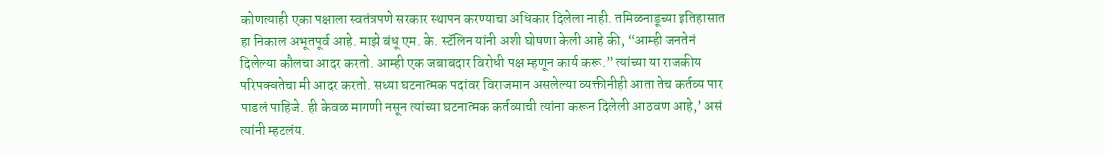कोणत्याही एका पक्षाला स्वतंत्रपणे सरकार स्थापन करण्याचा अधिकार दिलेला नाही. तमिळनाडूच्या इतिहासात हा निकाल अभूतपूर्व आहे. माझे बंधू एम. के. स्टॅलिन यांनी अशी घोषणा केली आहे की, “आम्ही जनतेनं दिलेल्या कौलचा आदर करतो. आम्ही एक जबाबदार विरोधी पक्ष म्हणून कार्य करू.” त्यांच्या या राजकीय परिपक्वतेचा मी आदर करतो. सध्या घटनात्मक पदांवर विराजमान असलेल्या व्यक्तीनीही आता तेच कर्तव्य पार पाडलं पाहिजे. ही केवळ मागणी नसून त्यांच्या घटनात्मक कर्तव्याची त्यांना करून दिलेली आठवण आहे,’ असं त्यांनी म्हटलंय.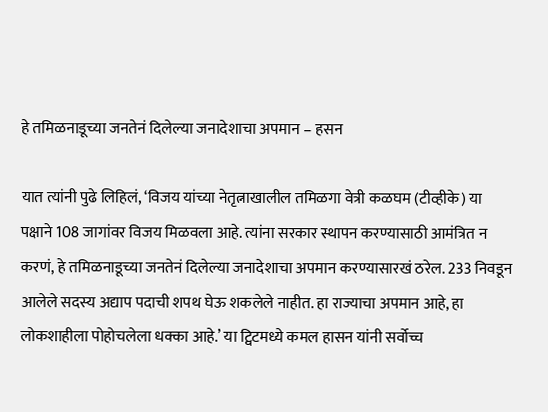हे तमिळनाडूच्या जनतेनं दिलेल्या जनादेशाचा अपमान – हसन

यात त्यांनी पुढे लिहिलं, ‘विजय यांच्या नेतृत्नाखालील तमिळगा वेत्री कळघम (टीव्हीके) या पक्षाने 108 जागांवर विजय मिळवला आहे. त्यांना सरकार स्थापन करण्यासाठी आमंत्रित न करणं, हे तमिळनाडूच्या जनतेनं दिलेल्या जनादेशाचा अपमान करण्यासारखं ठरेल. 233 निवडून आलेले सदस्य अद्याप पदाची शपथ घेऊ शकलेले नाहीत. हा राज्याचा अपमान आहे, हा लोकशाहीला पोहोचलेला धक्का आहे.’ या ट्विटमध्ये कमल हासन यांनी सर्वोच्च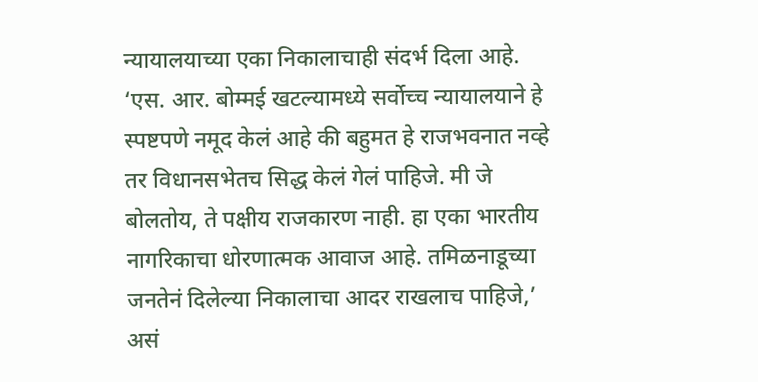न्यायालयाच्या एका निकालाचाही संदर्भ दिला आहे. ‘एस. आर. बोम्मई खटल्यामध्ये सर्वोच्च न्यायालयाने हे स्पष्टपणे नमूद केलं आहे की बहुमत हे राजभवनात नव्हे तर विधानसभेतच सिद्ध केलं गेलं पाहिजे. मी जे बोलतोय, ते पक्षीय राजकारण नाही. हा एका भारतीय नागरिकाचा धोरणात्मक आवाज आहे. तमिळनाडूच्या जनतेनं दिलेल्या निकालाचा आदर राखलाच पाहिजे,’ असं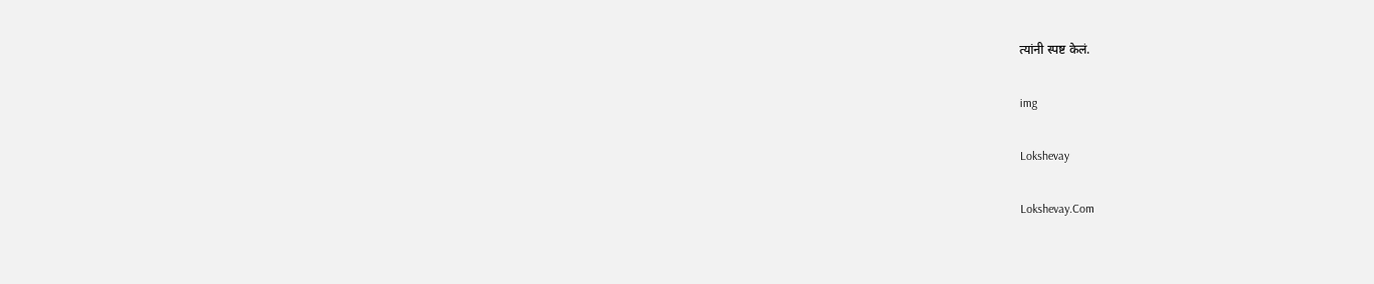त्यांनी स्पष्ट केलं.

img

Lokshevay

Lokshevay.Com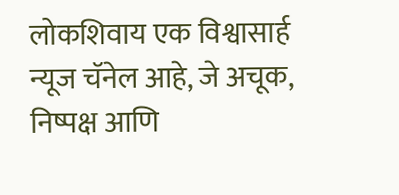लोकशिवाय एक विश्वासार्ह न्यूज चॅनेल आहे, जे अचूक, निष्पक्ष आणि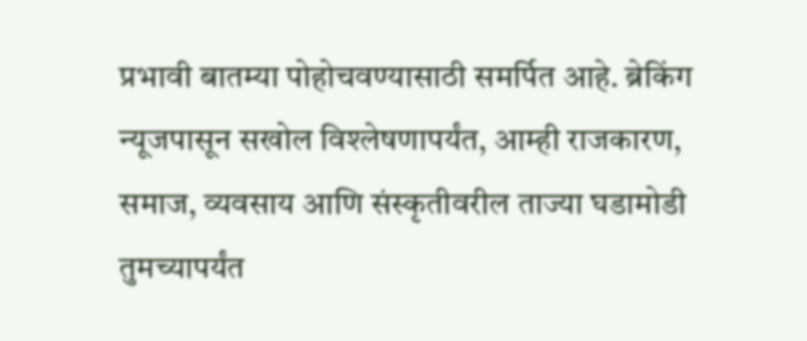प्रभावी बातम्या पोहोचवण्यासाठी समर्पित आहे. ब्रेकिंग न्यूजपासून सखोल विश्लेषणापर्यंत, आम्ही राजकारण, समाज, व्यवसाय आणि संस्कृतीवरील ताज्या घडामोडी तुमच्यापर्यंत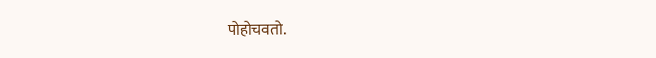पोहोचवतो.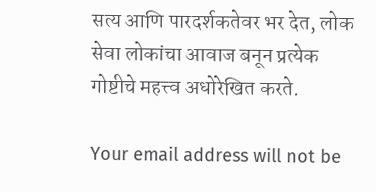सत्य आणि पारदर्शकतेवर भर देत, लोक सेवा लोकांचा आवाज बनून प्रत्येक गोष्टीचे महत्त्व अधोरेखित करते.

Your email address will not be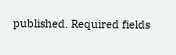published. Required fields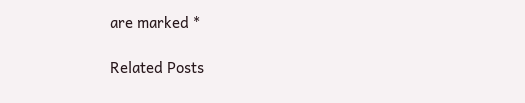are marked *

Related Posts